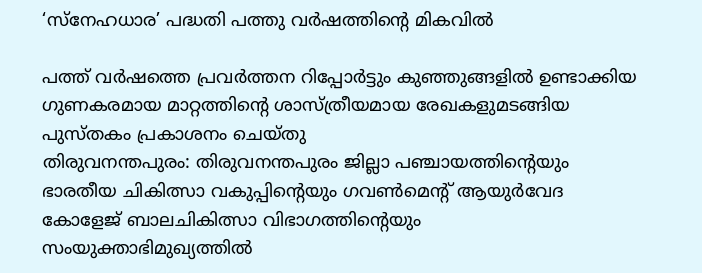‘സ്നേഹധാര’ പദ്ധതി പത്തു വർഷത്തിൻ്റെ മികവിൽ

പത്ത് വർഷത്തെ പ്രവർത്തന റിപ്പോർട്ടും കുഞ്ഞുങ്ങളിൽ ഉണ്ടാക്കിയ ഗുണകരമായ മാറ്റത്തിൻ്റെ ശാസ്ത്രീയമായ രേഖകളുമടങ്ങിയ പുസ്തകം പ്രകാശനം ചെയ്തു
തിരുവനന്തപുരം: തിരുവനന്തപുരം ജില്ലാ പഞ്ചായത്തിന്റെയും ഭാരതീയ ചികിത്സാ വകുപ്പിന്റെയും ഗവൺമെൻ്റ് ആയുർവേദ കോളേജ് ബാലചികിത്സാ വിഭാഗത്തിന്റെയും സംയുക്താഭിമുഖ്യത്തിൽ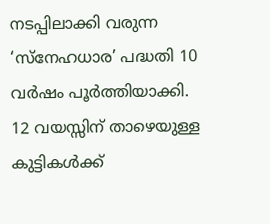നടപ്പിലാക്കി വരുന്ന ‘സ്നേഹധാര’ പദ്ധതി 10 വർഷം പൂർത്തിയാക്കി. 12 വയസ്സിന് താഴെയുള്ള കുട്ടികൾക്ക്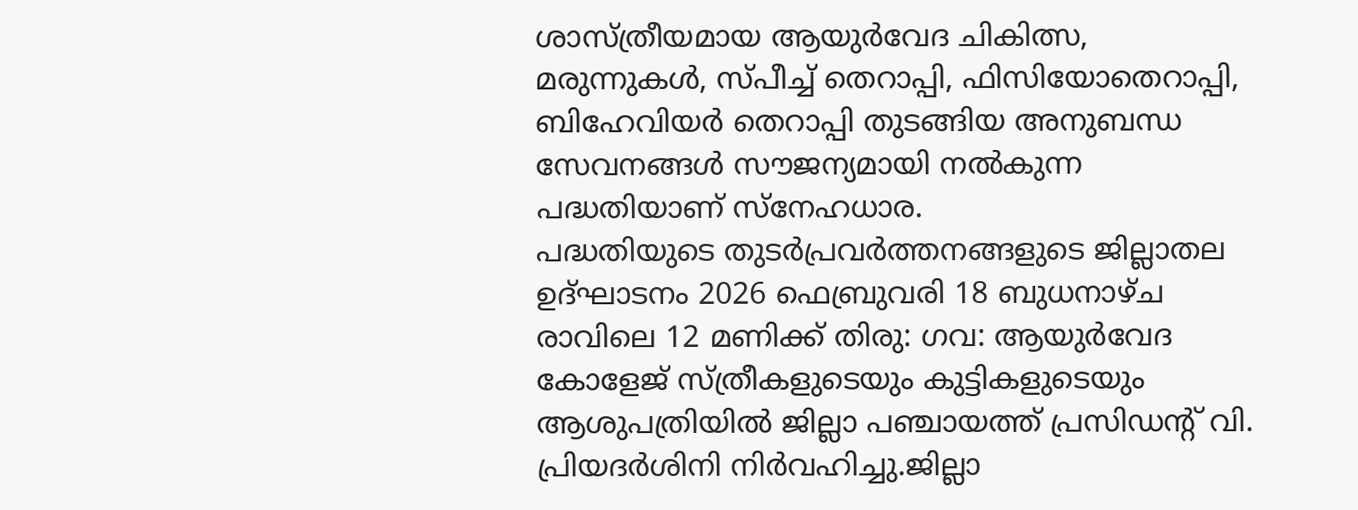ശാസ്ത്രീയമായ ആയുർവേദ ചികിത്സ, മരുന്നുകൾ, സ്പീച്ച് തെറാപ്പി, ഫിസിയോതെറാപ്പി, ബിഹേവിയർ തെറാപ്പി തുടങ്ങിയ അനുബന്ധ സേവനങ്ങൾ സൗജന്യമായി നൽകുന്ന പദ്ധതിയാണ് സ്നേഹധാര.
പദ്ധതിയുടെ തുടർപ്രവർത്തനങ്ങളുടെ ജില്ലാതല ഉദ്ഘാടനം 2026 ഫെബ്രുവരി 18 ബുധനാഴ്ച രാവിലെ 12 മണിക്ക് തിരു: ഗവ: ആയുർവേദ കോളേജ് സ്ത്രീകളുടെയും കുട്ടികളുടെയും ആശുപത്രിയിൽ ജില്ലാ പഞ്ചായത്ത് പ്രസിഡൻ്റ് വി. പ്രിയദർശിനി നിർവഹിച്ചു.ജില്ലാ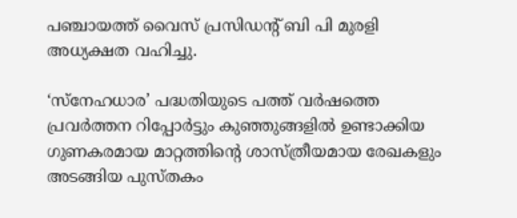പഞ്ചായത്ത് വൈസ് പ്രസിഡന്റ് ബി പി മുരളി അധ്യക്ഷത വഹിച്ചു.

‘സ്നേഹധാര’ പദ്ധതിയുടെ പത്ത് വർഷത്തെ പ്രവർത്തന റിപ്പോർട്ടും കുഞ്ഞുങ്ങളിൽ ഉണ്ടാക്കിയ ഗുണകരമായ മാറ്റത്തിൻ്റെ ശാസ്ത്രീയമായ രേഖകളും അടങ്ങിയ പുസ്തകം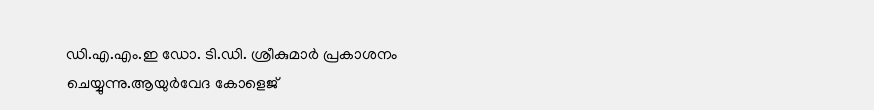ഡി.എ.എം.ഇ ഡോ. ടി.ഡി. ശ്രീകുമാർ പ്രകാശനം ചെയ്യുന്നു.ആയുർവേദ കോളെജ്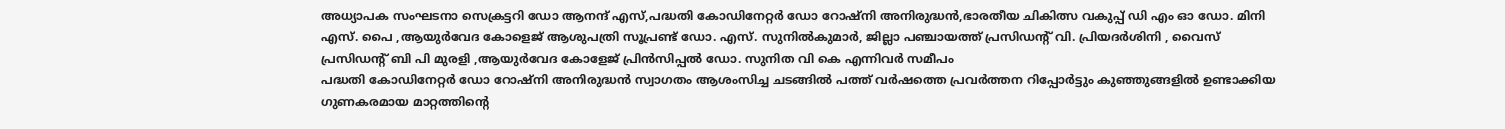അധ്യാപക സംഘടനാ സെക്രട്ടറി ഡോ ആനന്ദ് എസ്,പദ്ധതി കോഡിനേറ്റർ ഡോ റോഷ്നി അനിരുദ്ധൻ,ഭാരതീയ ചികിത്സ വകുപ്പ് ഡി എം ഓ ഡോ. മിനി എസ്. പൈ ,ആയുർവേദ കോളെജ് ആശുപത്രി സൂപ്രണ്ട് ഡോ. എസ്. സുനിൽകുമാർ, ജില്ലാ പഞ്ചായത്ത് പ്രസിഡൻ്റ് വി. പ്രിയദർശിനി , വൈസ് പ്രസിഡന്റ് ബി പി മുരളി ,ആയുർവേദ കോളേജ് പ്രിൻസിപ്പൽ ഡോ. സുനിത വി കെ എന്നിവർ സമീപം
പദ്ധതി കോഡിനേറ്റർ ഡോ റോഷ്നി അനിരുദ്ധൻ സ്വാഗതം ആശംസിച്ച ചടങ്ങിൽ പത്ത് വർഷത്തെ പ്രവർത്തന റിപ്പോർട്ടും കുഞ്ഞുങ്ങളിൽ ഉണ്ടാക്കിയ ഗുണകരമായ മാറ്റത്തിൻ്റെ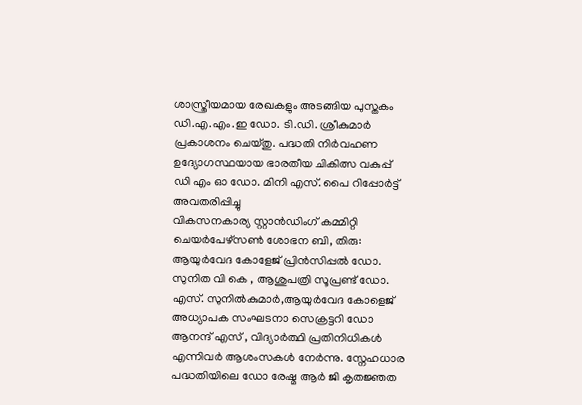ശാസ്ത്രീയമായ രേഖകളും അടങ്ങിയ പുസ്തകം ഡി.എ.എം.ഇ ഡോ. ടി.ഡി. ശ്രീകുമാർ പ്രകാശനം ചെയ്തു. പദ്ധതി നിർവഹണ ഉദ്യോഗസ്ഥയായ ഭാരതീയ ചികിത്സ വകുപ്പ് ഡി എം ഓ ഡോ. മിനി എസ്. പൈ റിപ്പോർട്ട് അവതരിപ്പിച്ചു
വികസനകാര്യ സ്റ്റാൻഡിംഗ് കമ്മിറ്റി ചെയർപേഴ്സൺ ശോഭന ബി, തിരു: ആയുർവേദ കോളേജ് പ്രിൻസിപ്പൽ ഡോ. സുനിത വി കെ , ആശുപത്രി സൂപ്രണ്ട് ഡോ. എസ്. സുനിൽകുമാർ,ആയുർവേദ കോളെജ് അധ്യാപക സംഘടനാ സെക്രട്ടറി ഡോ ആനന്ദ് എസ് , വിദ്യാർത്ഥി പ്രതിനിധികൾ എന്നിവർ ആശംസകൾ നേർന്നു. സ്നേഹധാര പദ്ധതിയിലെ ഡോ രേഷ്മ ആർ ജി കൃതജ്ഞത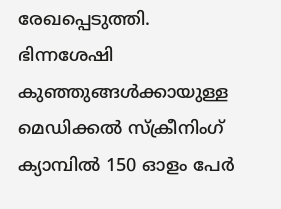രേഖപ്പെടുത്തി.
ഭിന്നശേഷി കുഞ്ഞുങ്ങൾക്കായുള്ള മെഡിക്കൽ സ്ക്രീനിംഗ് ക്യാമ്പിൽ 150 ഓളം പേർ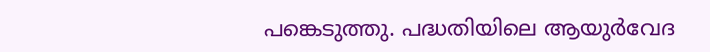പങ്കെടുത്തു. പദ്ധതിയിലെ ആയുർവേദ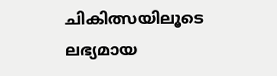ചികിത്സയിലൂടെ ലഭ്യമായ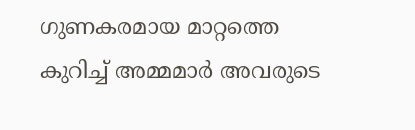ഗുണകരമായ മാറ്റത്തെ കുറിച്ച് അമ്മമാർ അവരുടെ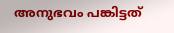അനുഭവം പങ്കിട്ടത്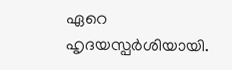ഏറെ ഹൃദയസ്പർശിയായി.